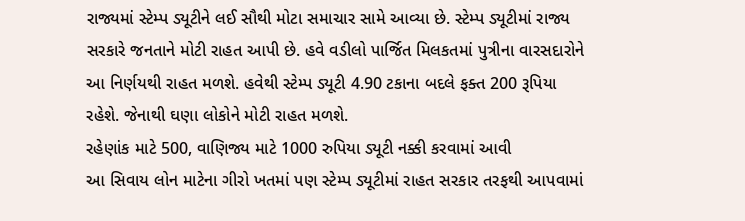રાજ્યમાં સ્ટેમ્પ ડ્યૂટીને લઈ સૌથી મોટા સમાચાર સામે આવ્યા છે. સ્ટેમ્પ ડ્યૂટીમાં રાજ્ય સરકારે જનતાને મોટી રાહત આપી છે. હવે વડીલો પાર્જિત મિલકતમાં પુત્રીના વારસદારોને આ નિર્ણયથી રાહત મળશે. હવેથી સ્ટેમ્પ ડ્યૂટી 4.90 ટકાના બદલે ફક્ત 200 રૂપિયા રહેશે. જેનાથી ઘણા લોકોને મોટી રાહત મળશે.
રહેણાંક માટે 500, વાણિજ્ય માટે 1000 રુપિયા ડ્યૂટી નક્કી કરવામાં આવી
આ સિવાય લોન માટેના ગીરો ખતમાં પણ સ્ટેમ્પ ડ્યૂટીમાં રાહત સરકાર તરફથી આપવામાં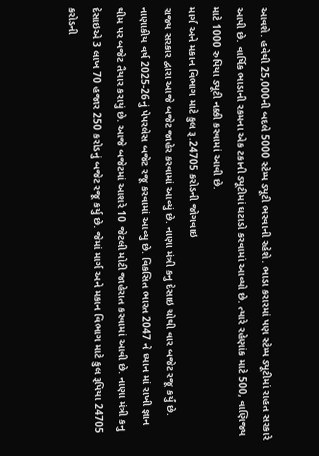આવશે. હવેથી 25,000ની બદલે 5000 સ્ટેમ્પ ડ્યૂટી ભરવાની રહેશે. ભાડા કરારમાં પણ સ્ટેમ્પ ડ્યૂટીમાં રાહત સરકારે આપી છે. વાર્ષિક ભાડાની રકમના એક ટકાની ડ્યૂટીમાં ઘટાડો કરવામાં આવ્યો છે. ત્યારે રહેણાંક માટે 500, વાણિજ્ય માટે 1000 રુપિયા ડ્યૂટી નક્કી કરવામાં આવી છે.
માર્ગ અને મકાન વિભાગ માટે કુલ રૂ.24705 કરોડની જોગવાઇ
રાજ્ય સરકાર દ્વારા આજે બજેટ જાહેર કરવામાં આવ્યું છે. નાણા મંત્રી કનુ દેસાઇ ચોથી વાર બજેટ રજૂ કર્યું છે. નાણાકીય વર્ષ 2025-26નું પેપરલેસ બજેટ રજૂ કરવામાં આવ્યુ છે. વિકસિત ભારત 2047 ને ધ્યાન માં રાખી જ્ઞાન થીમ પર બજેટ તૈયાર કરાયું છે. આજે બજેટમાં આશરે 10 જેટલી મોટી જાહેરાત કરવામાં આવી છે. નાણા મંત્રી કનુ દેસાઇએ 3 લાખ 70 હજાર 250 કરોડનું બજેટ રજૂ કર્યુ છે. જેમાં માર્ગ અને મકાન વિભાગ માટે કુલ રૂપિયા 24705 કરોડની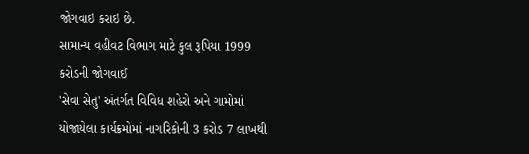જોગવાઇ કરાઇ છે.
સામાન્ય વહીવટ વિભાગ માટે કુલ રૂપિયા 1999 કરોડની જોગવાઈ
'સેવા સેતુ' અંતર્ગત વિવિધ શહેરો અને ગામોમાં યોજાયેલા કાર્યક્રમોમાં નાગરિકોની 3 કરોડ 7 લાખથી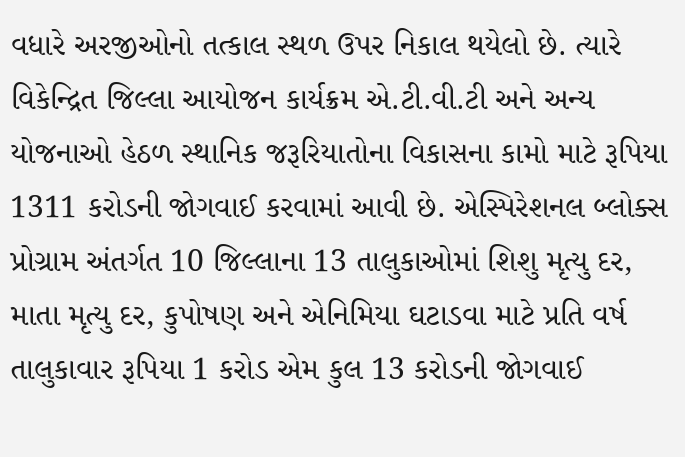વધારે અરજીઓનો તત્કાલ સ્થળ ઉપર નિકાલ થયેલો છે. ત્યારે વિકેન્દ્રિત જિલ્લા આયોજન કાર્યક્રમ એ.ટી.વી.ટી અને અન્ય યોજનાઓ હેઠળ સ્થાનિક જરૂરિયાતોના વિકાસના કામો માટે રૂપિયા 1311 કરોડની જોગવાઈ કરવામાં આવી છે. એસ્પિરેશનલ બ્લોક્સ પ્રોગ્રામ અંતર્ગત 10 જિલ્લાના 13 તાલુકાઓમાં શિશુ મૃત્યુ દર, માતા મૃત્યુ દર, કુપોષણ અને એનિમિયા ઘટાડવા માટે પ્રતિ વર્ષ તાલુકાવાર રૂપિયા 1 કરોડ એમ કુલ 13 કરોડની જોગવાઈ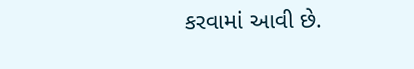કરવામાં આવી છે.